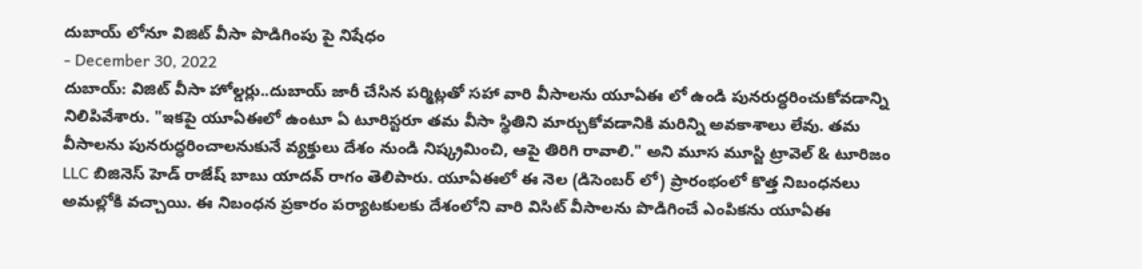దుబాయ్ లోనూ విజిట్ వీసా పొడిగింపు పై నిషేధం
- December 30, 2022
దుబాయ్: విజిట్ వీసా హోల్డర్లు..దుబాయ్ జారీ చేసిన పర్మిట్లతో సహా వారి వీసాలను యూఏఈ లో ఉండి పునరుద్ధరించుకోవడాన్ని నిలిపివేశారు. "ఇకపై యూఏఈలో ఉంటూ ఏ టూరిస్టరూ తమ వీసా స్థితిని మార్చుకోవడానికి మరిన్ని అవకాశాలు లేవు. తమ వీసాలను పునరుద్ధరించాలనుకునే వ్యక్తులు దేశం నుండి నిష్క్రమించి, ఆపై తిరిగి రావాలి." అని మూస మూస్జి ట్రావెల్ & టూరిజం LLC బిజినెస్ హెడ్ రాజేష్ బాబు యాదవ్ రాగం తెలిపారు. యూఏఈలో ఈ నెల (డిసెంబర్ లో) ప్రారంభంలో కొత్త నిబంధనలు అమల్లోకి వచ్చాయి. ఈ నిబంధన ప్రకారం పర్యాటకులకు దేశంలోని వారి విసిట్ వీసాలను పొడిగించే ఎంపికను యూఏఈ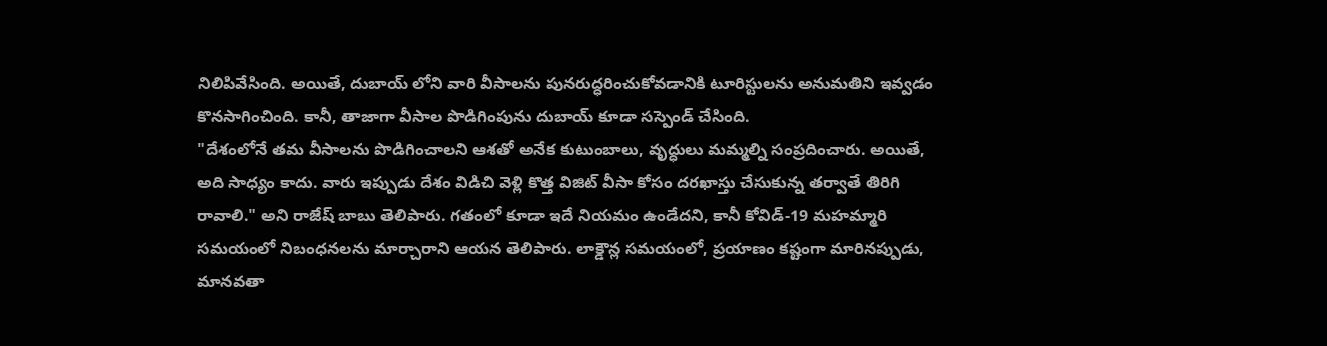నిలిపివేసింది. అయితే, దుబాయ్ లోని వారి వీసాలను పునరుద్ధరించుకోవడానికి టూరిస్టులను అనుమతిని ఇవ్వడం కొనసాగించింది. కానీ, తాజాగా వీసాల పొడిగింపును దుబాయ్ కూడా సస్పెండ్ చేసింది.
"దేశంలోనే తమ వీసాలను పొడిగించాలని ఆశతో అనేక కుటుంబాలు, వృద్ధులు మమ్మల్ని సంప్రదించారు. అయితే, అది సాధ్యం కాదు. వారు ఇప్పుడు దేశం విడిచి వెళ్లి కొత్త విజిట్ వీసా కోసం దరఖాస్తు చేసుకున్న తర్వాతే తిరిగి రావాలి." అని రాజేష్ బాబు తెలిపారు. గతంలో కూడా ఇదే నియమం ఉండేదని, కానీ కోవిడ్-19 మహమ్మారి సమయంలో నిబంధనలను మార్చారాని ఆయన తెలిపారు. లాక్డౌన్ల సమయంలో, ప్రయాణం కష్టంగా మారినప్పుడు, మానవతా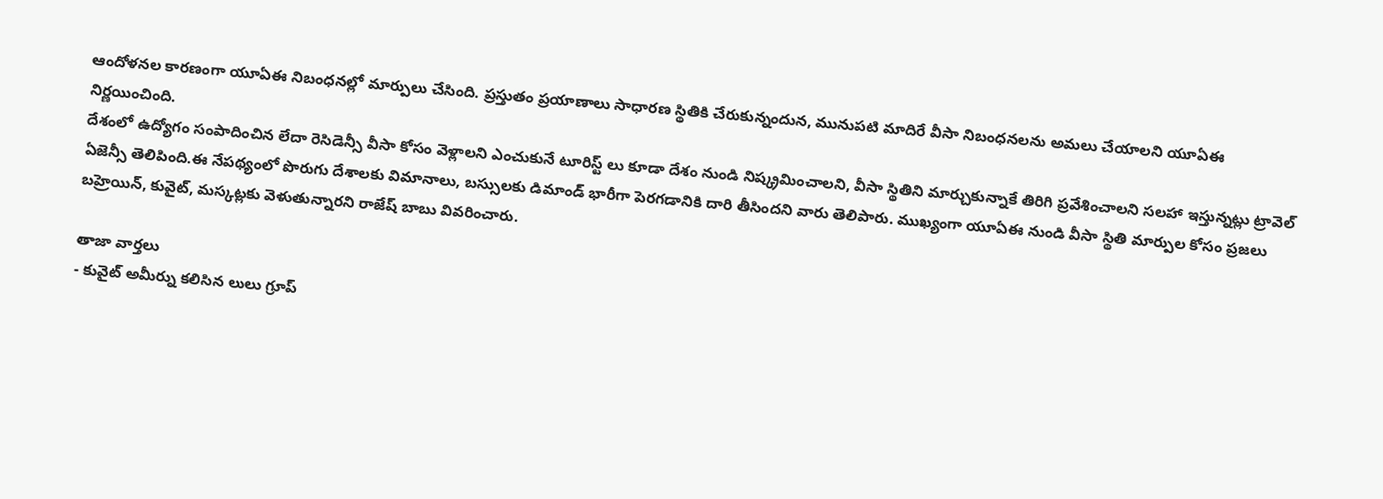ఆందోళనల కారణంగా యూఏఈ నిబంధనల్లో మార్పులు చేసింది. ప్రస్తుతం ప్రయాణాలు సాధారణ స్థితికి చేరుకున్నందున, మునుపటి మాదిరే వీసా నిబంధనలను అమలు చేయాలని యూఏఈ నిర్ణయించింది.
దేశంలో ఉద్యోగం సంపాదించిన లేదా రెసిడెన్సీ వీసా కోసం వెళ్లాలని ఎంచుకునే టూరిస్ట్ లు కూడా దేశం నుండి నిష్క్రమించాలని, వీసా స్థితిని మార్చుకున్నాకే తిరిగి ప్రవేశించాలని సలహా ఇస్తున్నట్లు ట్రావెల్ ఏజెన్సీ తెలిపింది.ఈ నేపథ్యంలో పొరుగు దేశాలకు విమానాలు, బస్సులకు డిమాండ్ భారీగా పెరగడానికి దారి తీసిందని వారు తెలిపారు. ముఖ్యంగా యూఏఈ నుండి వీసా స్థితి మార్పుల కోసం ప్రజలు బహ్రెయిన్, కువైట్, మస్కట్లకు వెళుతున్నారని రాజేష్ బాబు వివరించారు.

తాజా వార్తలు
- కువైట్ అమీర్ను కలిసిన లులు గ్రూప్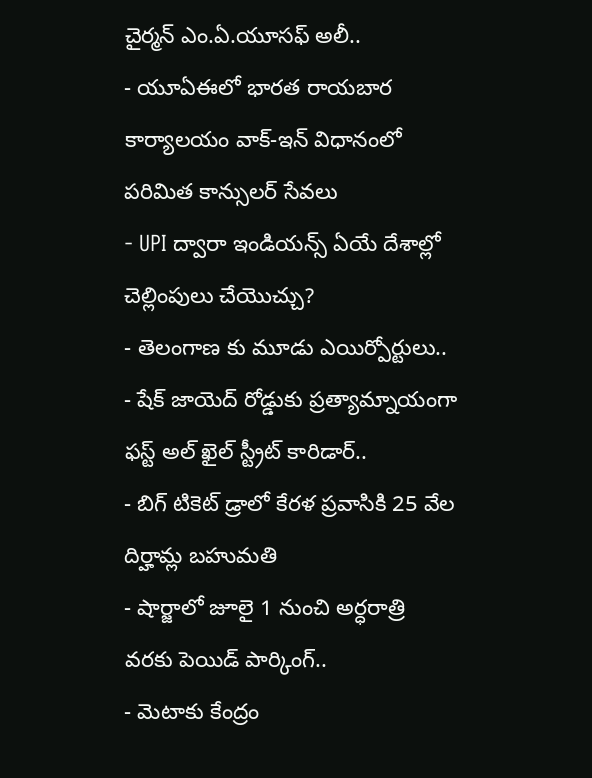చైర్మన్ ఎం.ఏ.యూసఫ్ అలీ..
- యూఏఈలో భారత రాయబార కార్యాలయం వాక్-ఇన్ విధానంలో పరిమిత కాన్సులర్ సేవలు
- UPI ద్వారా ఇండియన్స్ ఏయే దేశాల్లో చెల్లింపులు చేయొచ్చు?
- తెలంగాణ కు మూడు ఎయిర్పోర్టులు..
- షేక్ జాయెద్ రోడ్డుకు ప్రత్యామ్నాయంగా ఫస్ట్ అల్ ఖైల్ స్ట్రీట్ కారిడార్..
- బిగ్ టికెట్ డ్రాలో కేరళ ప్రవాసికి 25 వేల దిర్హామ్ల బహుమతి
- షార్జాలో జూలై 1 నుంచి అర్ధరాత్రి వరకు పెయిడ్ పార్కింగ్..
- మెటాకు కేంద్రం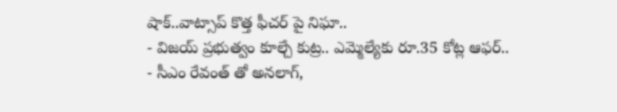షాక్..వాట్సాప్ కొత్త ఫీచర్ పై నిఘా..
- విజయ్ ప్రభుత్వం కూల్చే కుట్ర.. ఎమ్మెల్యేకు రూ.35 కోట్ల ఆఫర్..
- సీఎం రేవంత్ తో అనలాగ్,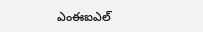ఎంఈఐఎల్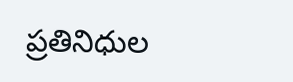ప్రతినిధుల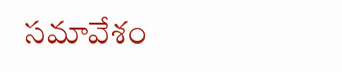సమావేశం